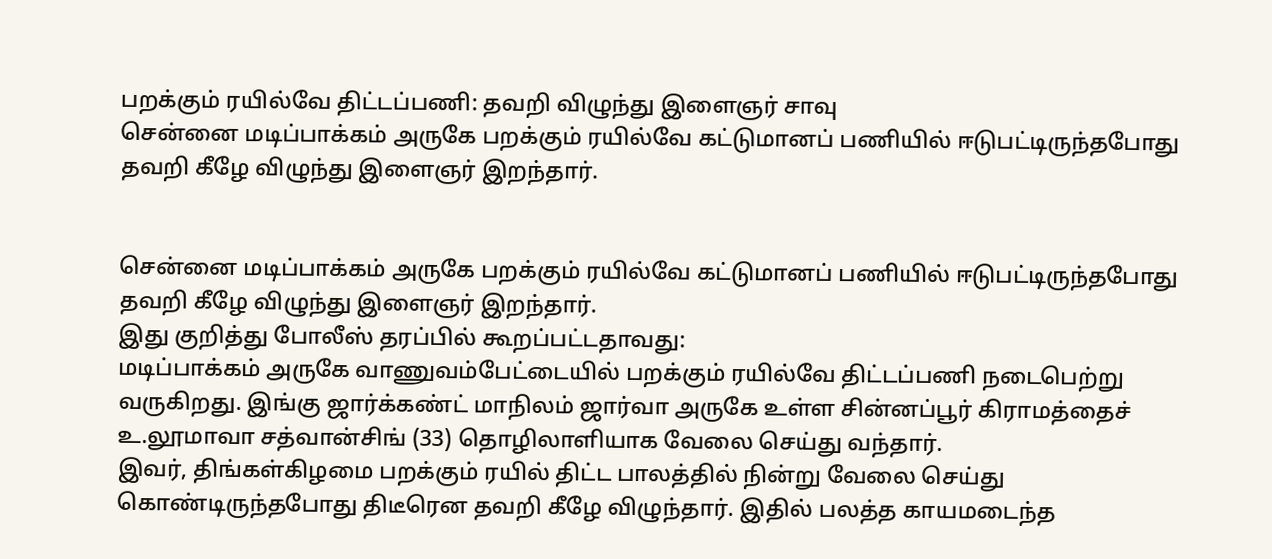பறக்கும் ரயில்வே திட்டப்பணி: தவறி விழுந்து இளைஞர் சாவு
சென்னை மடிப்பாக்கம் அருகே பறக்கும் ரயில்வே கட்டுமானப் பணியில் ஈடுபட்டிருந்தபோது தவறி கீழே விழுந்து இளைஞர் இறந்தார்.


சென்னை மடிப்பாக்கம் அருகே பறக்கும் ரயில்வே கட்டுமானப் பணியில் ஈடுபட்டிருந்தபோது தவறி கீழே விழுந்து இளைஞர் இறந்தார்.
இது குறித்து போலீஸ் தரப்பில் கூறப்பட்டதாவது:
மடிப்பாக்கம் அருகே வாணுவம்பேட்டையில் பறக்கும் ரயில்வே திட்டப்பணி நடைபெற்று வருகிறது. இங்கு ஜார்க்கண்ட் மாநிலம் ஜார்வா அருகே உள்ள சின்னப்பூர் கிராமத்தைச் உ.லூமாவா சத்வான்சிங் (33) தொழிலாளியாக வேலை செய்து வந்தார்.
இவர், திங்கள்கிழமை பறக்கும் ரயில் திட்ட பாலத்தில் நின்று வேலை செய்து கொண்டிருந்தபோது திடீரென தவறி கீழே விழுந்தார். இதில் பலத்த காயமடைந்த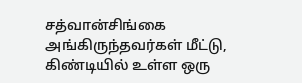சத்வான்சிங்கை அங்கிருந்தவர்கள் மீட்டு, கிண்டியில் உள்ள ஒரு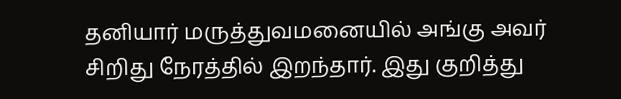தனியார் மருத்துவமனையில் அங்கு அவர் சிறிது நேரத்தில் இறந்தார். இது குறித்து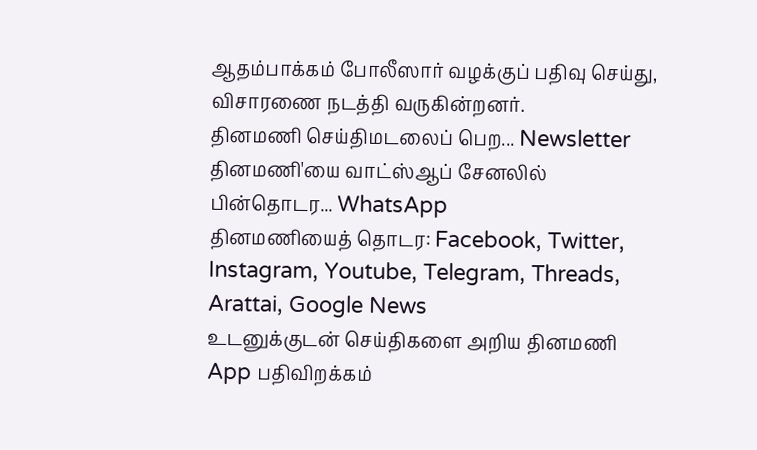ஆதம்பாக்கம் போலீஸார் வழக்குப் பதிவு செய்து, விசாரணை நடத்தி வருகின்றனர்.
தினமணி செய்திமடலைப் பெற... Newsletter
தினமணி'யை வாட்ஸ்ஆப் சேனலில் பின்தொடர... WhatsApp
தினமணியைத் தொடர: Facebook, Twitter, Instagram, Youtube, Telegram, Threads, Arattai, Google News
உடனுக்குடன் செய்திகளை அறிய தினமணி App பதிவிறக்கம்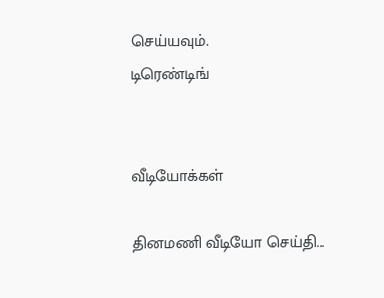செய்யவும்.
டிரெண்டிங்


வீடியோக்கள்

தினமணி வீடியோ செய்தி...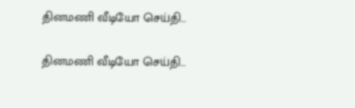தினமணி வீடியோ செய்தி...

தினமணி வீடியோ செய்தி...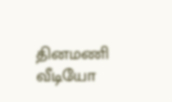தினமணி வீடியோ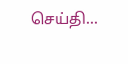செய்தி...